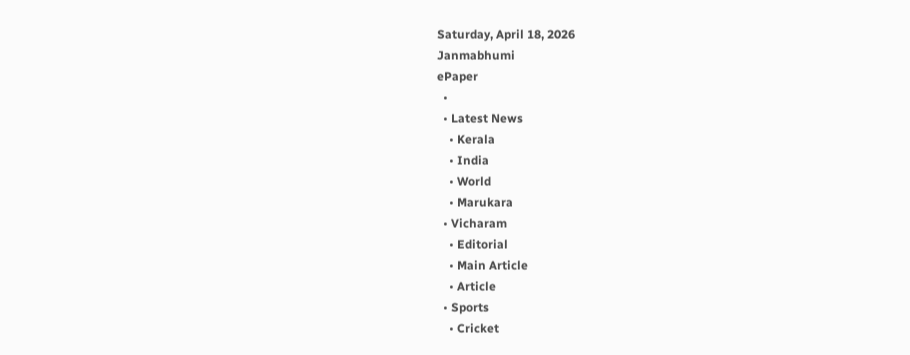Saturday, April 18, 2026
Janmabhumi
ePaper
  •
  • Latest News
    • Kerala
    • India
    • World
    • Marukara
  • Vicharam
    • Editorial
    • Main Article
    • Article
  • Sports
    • Cricket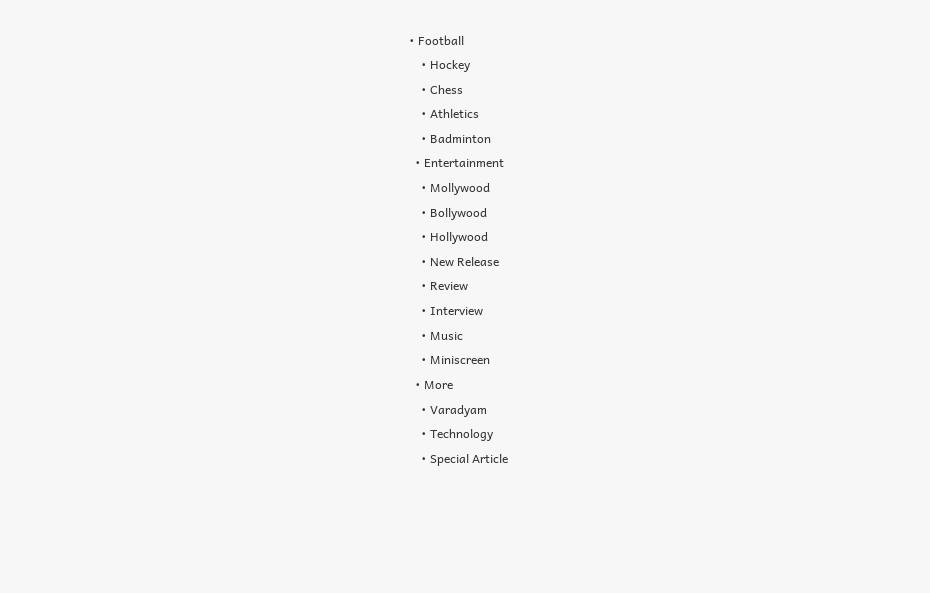• Football
    • Hockey
    • Chess
    • Athletics
    • Badminton
  • Entertainment
    • Mollywood
    • Bollywood
    • Hollywood
    • New Release
    • Review
    • Interview
    • Music
    • Miniscreen
  • More
    • Varadyam
    • Technology
    • Special Article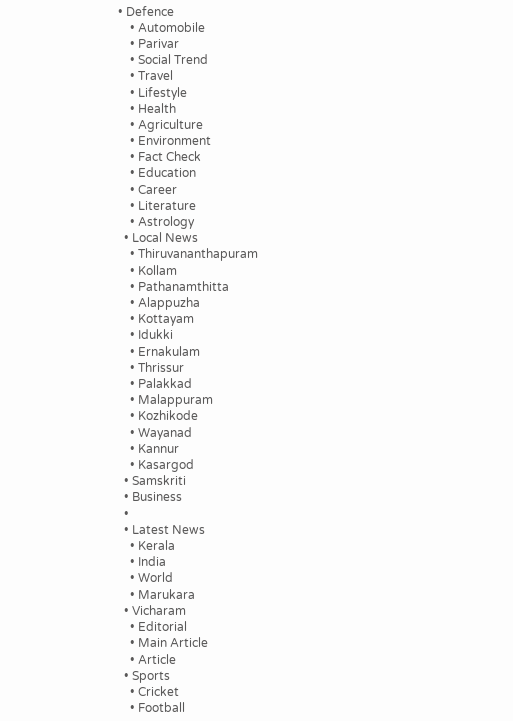• Defence
    • Automobile
    • Parivar
    • Social Trend
    • Travel
    • Lifestyle
    • Health
    • Agriculture
    • Environment
    • Fact Check
    • Education
    • Career
    • Literature
    • Astrology
  • Local News
    • Thiruvananthapuram
    • Kollam
    • Pathanamthitta
    • Alappuzha
    • Kottayam
    • Idukki
    • Ernakulam
    • Thrissur
    • Palakkad
    • Malappuram
    • Kozhikode
    • Wayanad
    • Kannur
    • Kasargod
  • Samskriti
  • Business
  •
  • Latest News
    • Kerala
    • India
    • World
    • Marukara
  • Vicharam
    • Editorial
    • Main Article
    • Article
  • Sports
    • Cricket
    • Football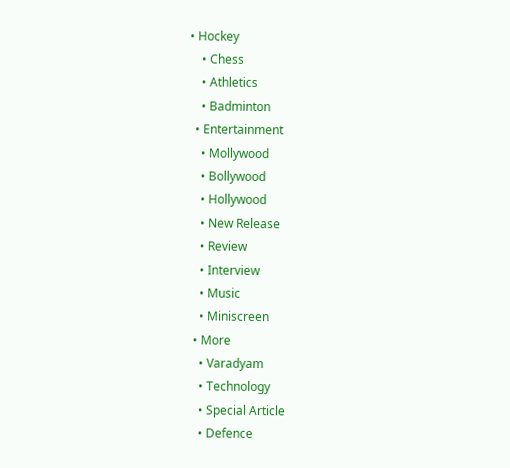• Hockey
    • Chess
    • Athletics
    • Badminton
  • Entertainment
    • Mollywood
    • Bollywood
    • Hollywood
    • New Release
    • Review
    • Interview
    • Music
    • Miniscreen
  • More
    • Varadyam
    • Technology
    • Special Article
    • Defence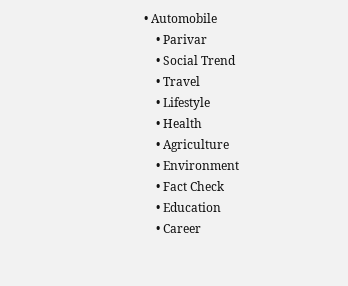• Automobile
    • Parivar
    • Social Trend
    • Travel
    • Lifestyle
    • Health
    • Agriculture
    • Environment
    • Fact Check
    • Education
    • Career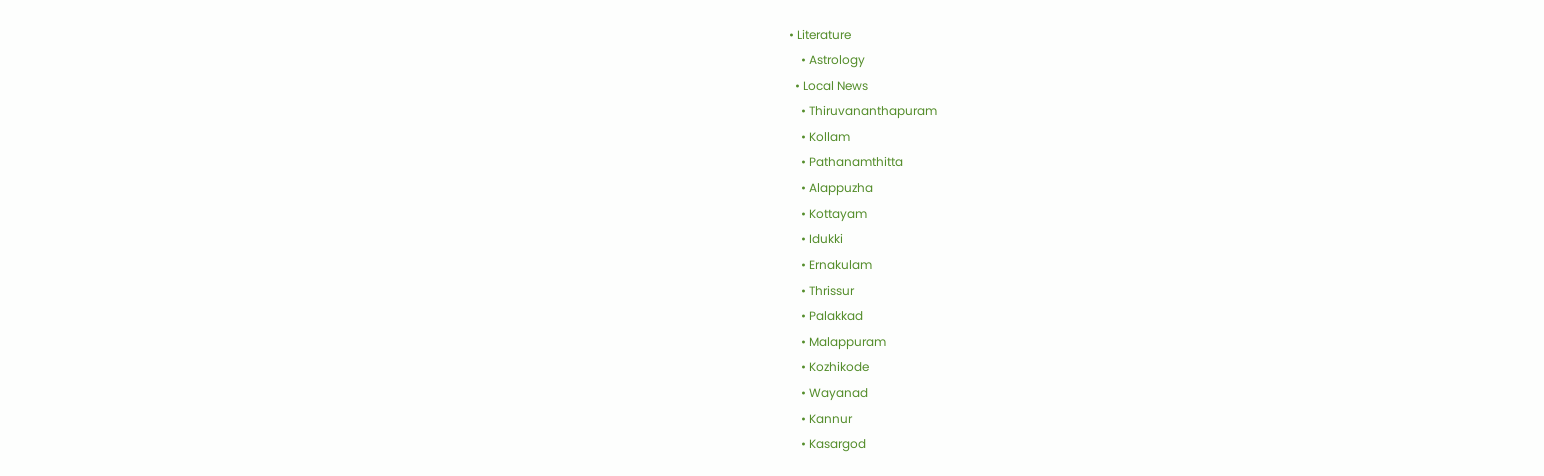• Literature
    • Astrology
  • Local News
    • Thiruvananthapuram
    • Kollam
    • Pathanamthitta
    • Alappuzha
    • Kottayam
    • Idukki
    • Ernakulam
    • Thrissur
    • Palakkad
    • Malappuram
    • Kozhikode
    • Wayanad
    • Kannur
    • Kasargod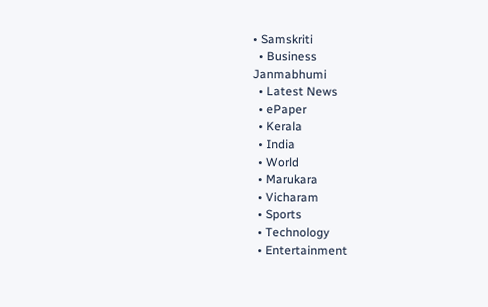• Samskriti
  • Business
Janmabhumi
  • Latest News
  • ePaper
  • Kerala
  • India
  • World
  • Marukara
  • Vicharam
  • Sports
  • Technology
  • Entertainment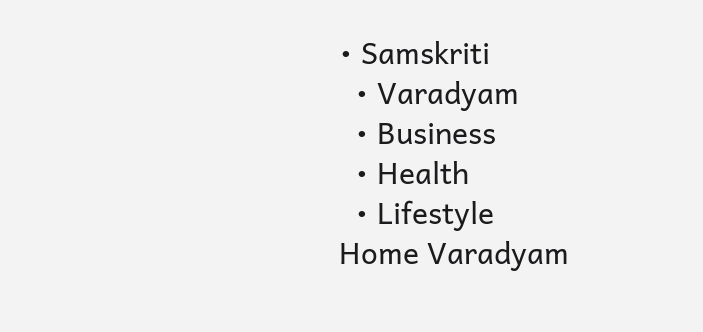• Samskriti
  • Varadyam
  • Business
  • Health
  • Lifestyle
Home Varadyam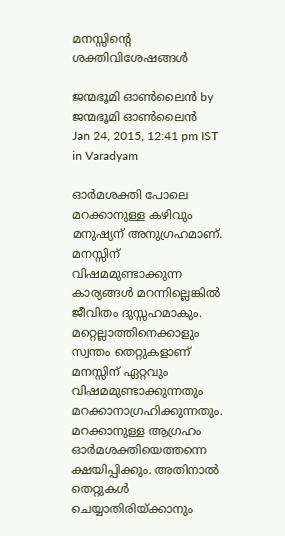മനസ്സിന്റെ ശക്തിവിശേഷങ്ങള്‍

ജന്മഭൂമി ഓണ്‍ലൈന്‍ by ജന്മഭൂമി ഓണ്‍ലൈന്‍
Jan 24, 2015, 12:41 pm IST
in Varadyam

ഓര്‍മശക്തി പോലെ മറക്കാനുള്ള കഴിവും മനുഷ്യന് അനുഗ്രഹമാണ്. മനസ്സിന് വിഷമമുണ്ടാക്കുന്ന കാര്യങ്ങള്‍ മറന്നില്ലെങ്കില്‍ ജീവിതം ദുസ്സഹമാകും. മറ്റെല്ലാത്തിനെക്കാളും സ്വന്തം തെറ്റുകളാണ് മനസ്സിന് ഏറ്റവും വിഷമമുണ്ടാക്കുന്നതും മറക്കാനാഗ്രഹിക്കുന്നതും. മറക്കാനുള്ള ആഗ്രഹം ഓര്‍മശക്തിയെത്തന്നെ ക്ഷയിപ്പിക്കും. അതിനാല്‍ തെറ്റുകള്‍ ചെയ്യാതിരിയ്‌ക്കാനും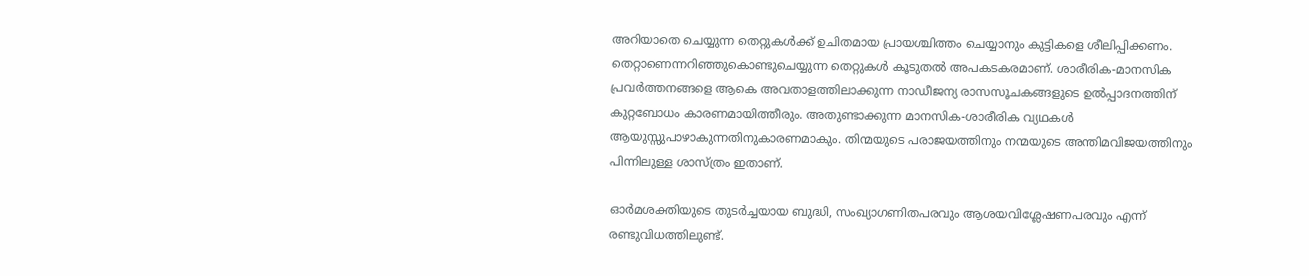അറിയാതെ ചെയ്യുന്ന തെറ്റുകള്‍ക്ക് ഉചിതമായ പ്രായശ്ചിത്തം ചെയ്യാനും കുട്ടികളെ ശീലിപ്പിക്കണം. തെറ്റാണെന്നറിഞ്ഞുകൊണ്ടുചെയ്യുന്ന തെറ്റുകള്‍ കൂടുതല്‍ അപകടകരമാണ്. ശാരീരിക-മാനസിക പ്രവര്‍ത്തനങ്ങളെ ആകെ അവതാളത്തിലാക്കുന്ന നാഡീജന്യ രാസസൂചകങ്ങളുടെ ഉല്‍പ്പാദനത്തിന് കുറ്റബോധം കാരണമായിത്തീരും. അതുണ്ടാക്കുന്ന മാനസിക-ശാരീരിക വ്യഥകള്‍ ആയുസ്സുപാഴാകുന്നതിനുകാരണമാകും. തിന്മയുടെ പരാജയത്തിനും നന്മയുടെ അന്തിമവിജയത്തിനും പിന്നിലുള്ള ശാസ്ത്രം ഇതാണ്.

ഓര്‍മശക്തിയുടെ തുടര്‍ച്ചയായ ബുദ്ധി, സംഖ്യാഗണിതപരവും ആശയവിശ്ലേഷണപരവും എന്ന് രണ്ടുവിധത്തിലുണ്ട്.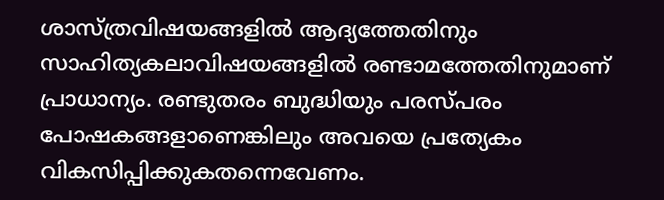ശാസ്ത്രവിഷയങ്ങളില്‍ ആദ്യത്തേതിനും സാഹിത്യകലാവിഷയങ്ങളില്‍ രണ്ടാമത്തേതിനുമാണ് പ്രാധാന്യം. രണ്ടുതരം ബുദ്ധിയും പരസ്പരം പോഷകങ്ങളാണെങ്കിലും അവയെ പ്രത്യേകം വികസിപ്പിക്കുകതന്നെവേണം.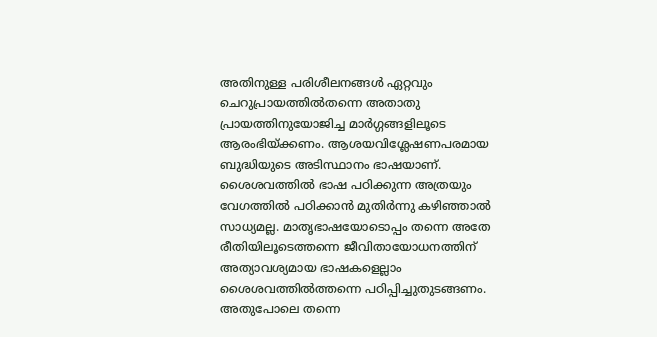അതിനുള്ള പരിശീലനങ്ങള്‍ ഏറ്റവും ചെറുപ്രായത്തില്‍തന്നെ അതാതു പ്രായത്തിനുയോജിച്ച മാര്‍ഗ്ഗങ്ങളിലൂടെ ആരംഭിയ്‌ക്കണം. ആശയവിശ്ലേഷണപരമായ ബുദ്ധിയുടെ അടിസ്ഥാനം ഭാഷയാണ്. ശൈശവത്തില്‍ ഭാഷ പഠിക്കുന്ന അത്രയും വേഗത്തില്‍ പഠിക്കാന്‍ മുതിര്‍ന്നു കഴിഞ്ഞാല്‍ സാധ്യമല്ല. മാതൃഭാഷയോടൊപ്പം തന്നെ അതേ രീതിയിലൂടെത്തന്നെ ജീവിതായോധനത്തിന് അത്യാവശ്യമായ ഭാഷകളെല്ലാം ശൈശവത്തില്‍ത്തന്നെ പഠിപ്പിച്ചുതുടങ്ങണം. അതുപോലെ തന്നെ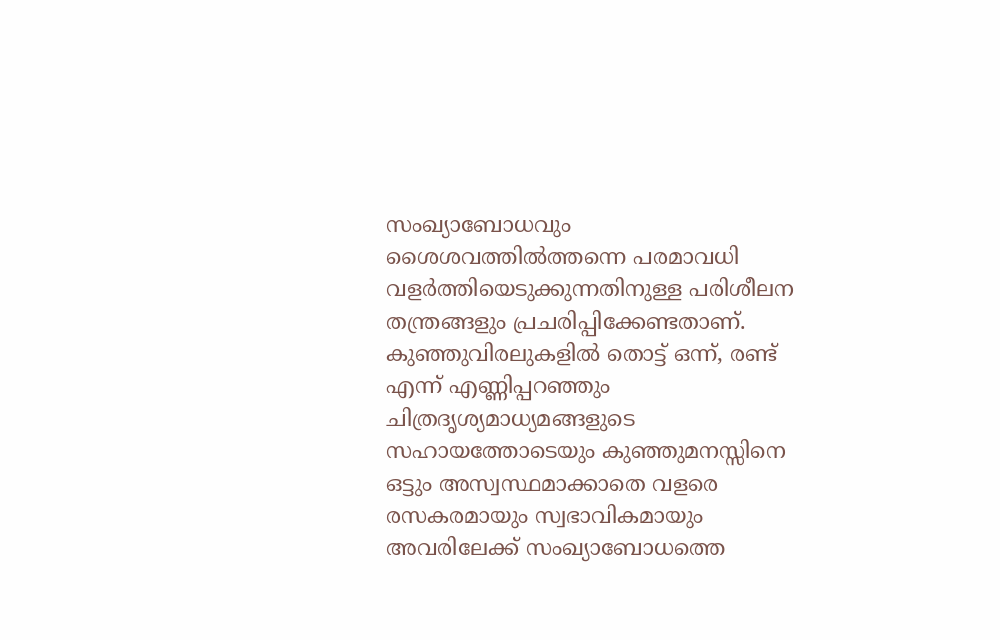സംഖ്യാബോധവും ശൈശവത്തില്‍ത്തന്നെ പരമാവധി വളര്‍ത്തിയെടുക്കുന്നതിനുള്ള പരിശീലന തന്ത്രങ്ങളും പ്രചരിപ്പിക്കേണ്ടതാണ്. കുഞ്ഞുവിരലുകളില്‍ തൊട്ട് ഒന്ന്, രണ്ട് എന്ന് എണ്ണിപ്പറഞ്ഞും ചിത്രദൃശ്യമാധ്യമങ്ങളുടെ സഹായത്തോടെയും കുഞ്ഞുമനസ്സിനെ ഒട്ടും അസ്വസ്ഥമാക്കാതെ വളരെ രസകരമായും സ്വഭാവികമായും അവരിലേക്ക് സംഖ്യാബോധത്തെ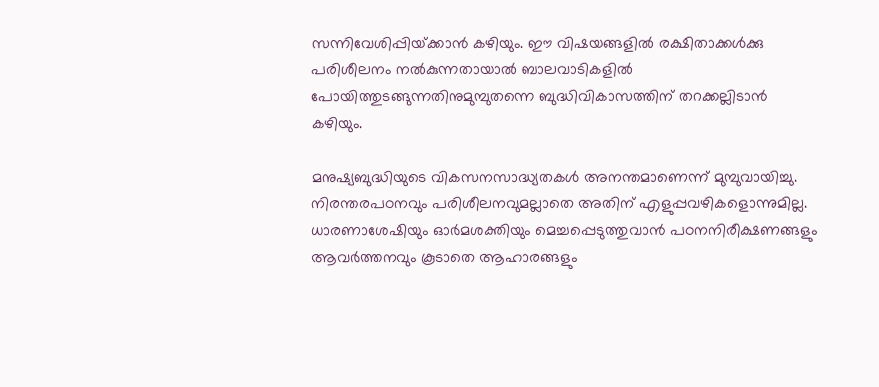സന്നിവേശിപ്പിയ്‌ക്കാന്‍ കഴിയും. ഈ വിഷയങ്ങളില്‍ രക്ഷിതാക്കള്‍ക്കു പരിശീലനം നല്‍കുന്നതായാല്‍ ബാലവാടികളില്‍ പോയിത്തുടങ്ങുന്നതിനുമുമ്പുതന്നെ ബുദ്ധിവികാസത്തിന് തറക്കല്ലിടാന്‍ കഴിയും.

മനുഷ്യബുദ്ധിയുടെ വികസനസാദ്ധ്യതകള്‍ അനന്തമാണെന്ന് മുമ്പുവായിച്ചു. നിരന്തരപഠനവും പരിശീലനവുമല്ലാതെ അതിന് എളുപ്പവഴികളൊന്നുമില്ല. ധാരണാശേഷിയും ഓര്‍മശക്തിയും മെച്ചപ്പെടുത്തുവാന്‍ പഠനനിരീക്ഷണങ്ങളും ആവര്‍ത്തനവും കൂടാതെ ആഹാരങ്ങളും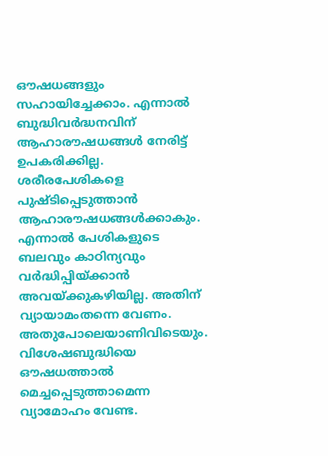ഔഷധങ്ങളും സഹായിച്ചേക്കാം. എന്നാല്‍ ബുദ്ധിവര്‍ദ്ധനവിന് ആഹാരൗഷധങ്ങള്‍ നേരിട്ട് ഉപകരിക്കില്ല. ശരീരപേശികളെ പുഷ്ടിപ്പെടുത്താന്‍ ആഹാരൗഷധങ്ങള്‍ക്കാകും. എന്നാല്‍ പേശികളുടെ ബലവും കാഠിന്യവും വര്‍ദ്ധിപ്പിയ്‌ക്കാന്‍ അവയ്‌ക്കുകഴിയില്ല. അതിന് വ്യായാമംതന്നെ വേണം. അതുപോലെയാണിവിടെയും. വിശേഷബുദ്ധിയെ ഔഷധത്താല്‍ മെച്ചപ്പെടുത്താമെന്ന വ്യാമോഹം വേണ്ട.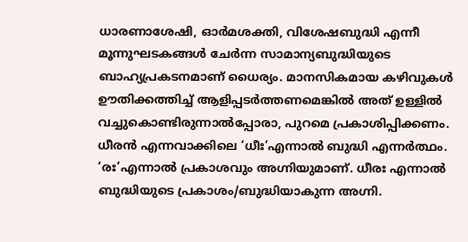ധാരണാശേഷി, ഓര്‍മശക്തി, വിശേഷബുദ്ധി എന്നീ മൂന്നുഘടകങ്ങള്‍ ചേര്‍ന്ന സാമാന്യബുദ്ധിയുടെ ബാഹ്യപ്രകടനമാണ് ധൈര്യം. മാനസികമായ കഴിവുകള്‍ ഊതിക്കത്തിച്ച് ആളിപ്പടര്‍ത്തണമെങ്കില്‍ അത് ഉള്ളില്‍ വച്ചുകൊണ്ടിരുന്നാല്‍പ്പോരാ, പുറമെ പ്രകാശിപ്പിക്കണം. ധീരന്‍ എന്നവാക്കിലെ ‘ധീഃ’എന്നാല്‍ ബുദ്ധി എന്നര്‍ത്ഥം. ‘രഃ’എന്നാല്‍ പ്രകാശവും അഗ്നിയുമാണ്. ധീരഃ എന്നാല്‍ ബുദ്ധിയുടെ പ്രകാശം/ബുദ്ധിയാകുന്ന അഗ്നി.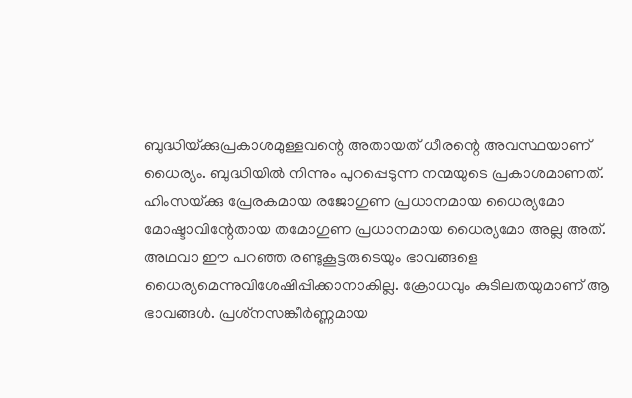ബുദ്ധിയ്‌ക്കുപ്രകാശമുള്ളവന്റെ അതായത് ധീരന്റെ അവസ്ഥയാണ് ധൈര്യം. ബുദ്ധിയില്‍ നിന്നും പുറപ്പെടുന്ന നന്മയുടെ പ്രകാശമാണത്. ഹിംസയ്‌ക്കു പ്രേരകമായ രജോഗുണ പ്രധാനമായ ധൈര്യമോ മോഷ്ടാവിന്റേതായ തമോഗുണ പ്രധാനമായ ധൈര്യമോ അല്ല അത്. അഥവാ ഈ പറഞ്ഞ രണ്ടുകൂട്ടരുടെയും ഭാവങ്ങളെ ധൈര്യമെന്നുവിശേഷിപ്പിക്കാനാകില്ല. ക്രോധവും കുടിലതയുമാണ് ആ ഭാവങ്ങള്‍. പ്രശ്‌നസങ്കീര്‍ണ്ണമായ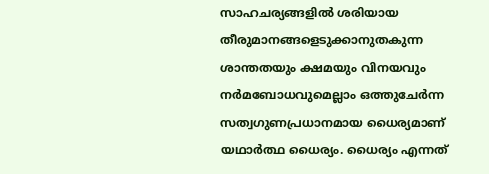സാഹചര്യങ്ങളില്‍ ശരിയായ തീരുമാനങ്ങളെടുക്കാനുതകുന്ന ശാന്തതയും ക്ഷമയും വിനയവും നര്‍മബോധവുമെല്ലാം ഒത്തുചേര്‍ന്ന സത്വഗുണപ്രധാനമായ ധൈര്യമാണ് യഥാര്‍ത്ഥ ധൈര്യം. ധൈര്യം എന്നത്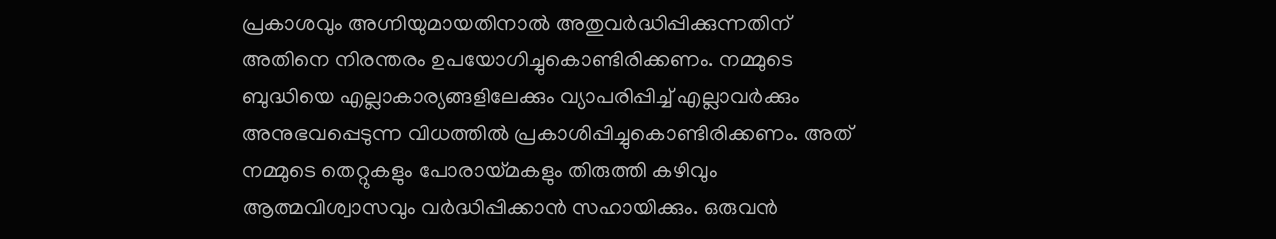പ്രകാശവും അഗ്നിയുമായതിനാല്‍ അതുവര്‍ദ്ധിപ്പിക്കുന്നതിന് അതിനെ നിരന്തരം ഉപയോഗിച്ചുകൊണ്ടിരിക്കണം. നമ്മുടെ ബുദ്ധിയെ എല്ലാകാര്യങ്ങളിലേക്കും വ്യാപരിപ്പിച്ച് എല്ലാവര്‍ക്കും അനുഭവപ്പെടുന്ന വിധത്തില്‍ പ്രകാശിപ്പിച്ചുകൊണ്ടിരിക്കണം. അത് നമ്മുടെ തെറ്റുകളും പോരായ്‌മകളും തിരുത്തി കഴിവും ആത്മവിശ്വാസവും വര്‍ദ്ധിപ്പിക്കാന്‍ സഹായിക്കും. ഒരുവന്‍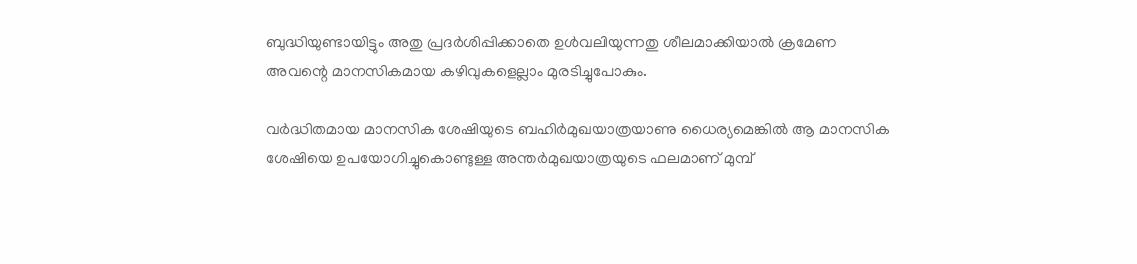ബുദ്ധിയുണ്ടായിട്ടും അതു പ്രദര്‍ശിപ്പിക്കാതെ ഉള്‍വലിയുന്നതു ശീലമാക്കിയാല്‍ ക്രമേണ അവന്റെ മാനസികമായ കഴിവുകളെല്ലാം മുരടിച്ചുപോകും.

വര്‍ദ്ധിതമായ മാനസിക ശേഷിയുടെ ബഹിര്‍മുഖയാത്രയാണു ധൈര്യമെങ്കില്‍ ആ മാനസിക ശേഷിയെ ഉപയോഗിച്ചുകൊണ്ടുള്ള അന്തര്‍മുഖയാത്രയുടെ ഫലമാണ് മുമ്പ്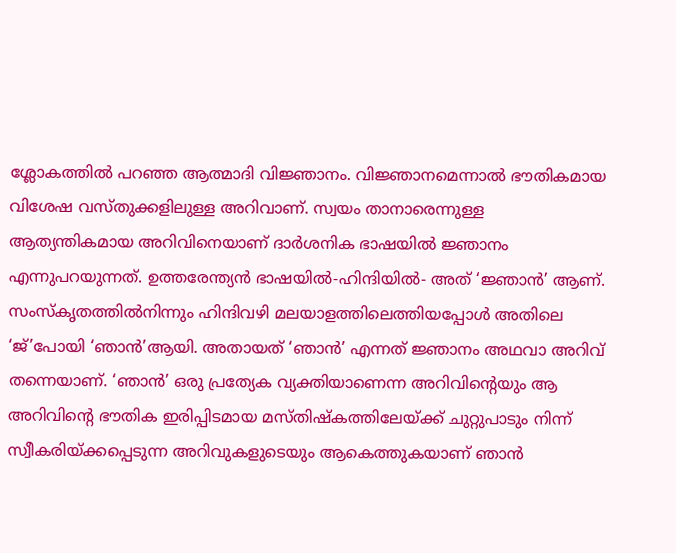ശ്ലോകത്തില്‍ പറഞ്ഞ ആത്മാദി വിജ്ഞാനം. വിജ്ഞാനമെന്നാല്‍ ഭൗതികമായ വിശേഷ വസ്തുക്കളിലുള്ള അറിവാണ്. സ്വയം താനാരെന്നുള്ള ആത്യന്തികമായ അറിവിനെയാണ് ദാര്‍ശനിക ഭാഷയില്‍ ജ്ഞാനം എന്നുപറയുന്നത്. ഉത്തരേന്ത്യന്‍ ഭാഷയില്‍-ഹിന്ദിയില്‍- അത് ‘ജ്ഞാന്‍’ ആണ്. സംസ്‌കൃതത്തില്‍നിന്നും ഹിന്ദിവഴി മലയാളത്തിലെത്തിയപ്പോള്‍ അതിലെ ‘ജ്’പോയി ‘ഞാന്‍’ആയി. അതായത് ‘ഞാന്‍’ എന്നത് ജ്ഞാനം അഥവാ അറിവ് തന്നെയാണ്. ‘ഞാന്‍’ ഒരു പ്രത്യേക വ്യക്തിയാണെന്ന അറിവിന്റെയും ആ അറിവിന്റെ ഭൗതിക ഇരിപ്പിടമായ മസ്തിഷ്‌കത്തിലേയ്‌ക്ക് ചുറ്റുപാടും നിന്ന് സ്വീകരിയ്‌ക്കപ്പെടുന്ന അറിവുകളുടെയും ആകെത്തുകയാണ് ഞാന്‍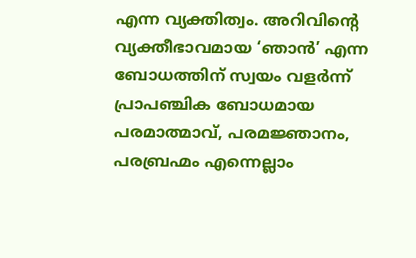എന്ന വ്യക്തിത്വം. അറിവിന്റെ വ്യക്തീഭാവമായ ‘ഞാന്‍’ എന്ന ബോധത്തിന് സ്വയം വളര്‍ന്ന് പ്രാപഞ്ചിക ബോധമായ പരമാത്മാവ്, പരമജ്ഞാനം, പരബ്രഹ്മം എന്നെല്ലാം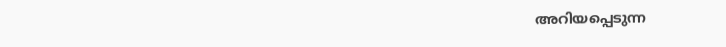അറിയപ്പെടുന്ന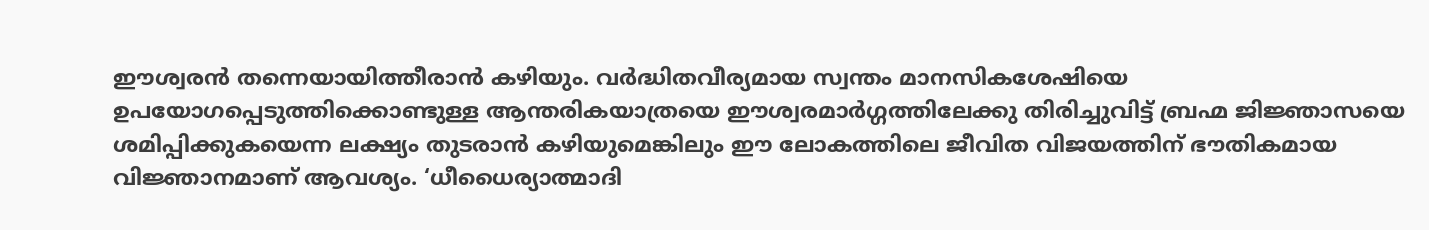ഈശ്വരന്‍ തന്നെയായിത്തീരാന്‍ കഴിയും. വര്‍ദ്ധിതവീര്യമായ സ്വന്തം മാനസികശേഷിയെ ഉപയോഗപ്പെടുത്തിക്കൊണ്ടുള്ള ആന്തരികയാത്രയെ ഈശ്വരമാര്‍ഗ്ഗത്തിലേക്കു തിരിച്ചുവിട്ട് ബ്രഹ്മ ജിജ്ഞാസയെ ശമിപ്പിക്കുകയെന്ന ലക്ഷ്യം തുടരാന്‍ കഴിയുമെങ്കിലും ഈ ലോകത്തിലെ ജീവിത വിജയത്തിന് ഭൗതികമായ വിജ്ഞാനമാണ് ആവശ്യം. ‘ധീധൈര്യാത്മാദി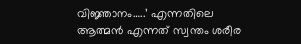വിജ്ഞാനം…..’ എന്നതിലെ ആത്മന്‍ എന്നത് സ്വന്തം ശരീര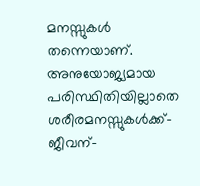മനസ്സുകള്‍ തന്നെയാണ്. അനുയോജ്യമായ പരിസ്ഥിതിയില്ലാതെ ശരീരമനസ്സുകള്‍ക്ക്-ജീവന്-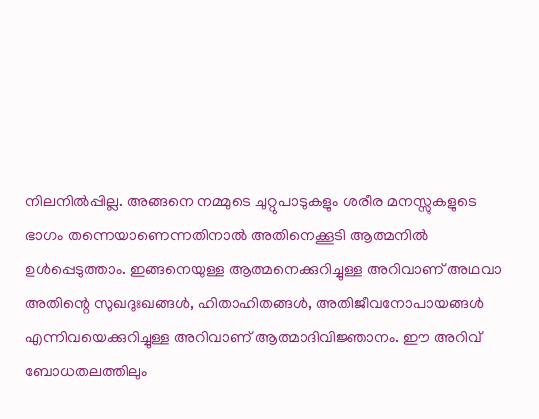നിലനില്‍പ്പില്ല. അങ്ങനെ നമ്മുടെ ചുറ്റുപാടുകളും ശരീര മനസ്സുകളുടെ ഭാഗം തന്നെയാണെന്നതിനാല്‍ അതിനെക്കൂടി ആത്മനില്‍ ഉള്‍പ്പെടുത്താം. ഇങ്ങനെയുള്ള ആത്മനെക്കുറിച്ചുള്ള അറിവാണ് അഥവാ അതിന്റെ സുഖദുഃഖങ്ങള്‍, ഹിതാഹിതങ്ങള്‍, അതിജീവനോപായങ്ങള്‍ എന്നിവയെക്കുറിച്ചുള്ള അറിവാണ് ആത്മാദിവിജ്ഞാനം. ഈ അറിവ് ബോധതലത്തിലും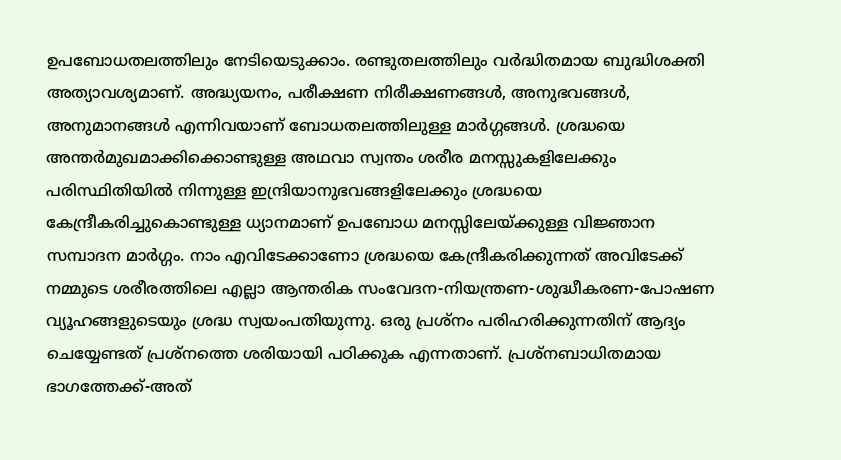ഉപബോധതലത്തിലും നേടിയെടുക്കാം. രണ്ടുതലത്തിലും വര്‍ദ്ധിതമായ ബുദ്ധിശക്തി അത്യാവശ്യമാണ്. അദ്ധ്യയനം, പരീക്ഷണ നിരീക്ഷണങ്ങള്‍, അനുഭവങ്ങള്‍, അനുമാനങ്ങള്‍ എന്നിവയാണ് ബോധതലത്തിലുള്ള മാര്‍ഗ്ഗങ്ങള്‍. ശ്രദ്ധയെ അന്തര്‍മുഖമാക്കിക്കൊണ്ടുള്ള അഥവാ സ്വന്തം ശരീര മനസ്സുകളിലേക്കും പരിസ്ഥിതിയില്‍ നിന്നുള്ള ഇന്ദ്രിയാനുഭവങ്ങളിലേക്കും ശ്രദ്ധയെ കേന്ദ്രീകരിച്ചുകൊണ്ടുള്ള ധ്യാനമാണ് ഉപബോധ മനസ്സിലേയ്‌ക്കുള്ള വിജ്ഞാന സമ്പാദന മാര്‍ഗ്ഗം. നാം എവിടേക്കാണോ ശ്രദ്ധയെ കേന്ദ്രീകരിക്കുന്നത് അവിടേക്ക് നമ്മുടെ ശരീരത്തിലെ എല്ലാ ആന്തരിക സംവേദന-നിയന്ത്രണ-ശുദ്ധീകരണ-പോഷണ വ്യൂഹങ്ങളുടെയും ശ്രദ്ധ സ്വയംപതിയുന്നു. ഒരു പ്രശ്‌നം പരിഹരിക്കുന്നതിന് ആദ്യം ചെയ്യേണ്ടത് പ്രശ്‌നത്തെ ശരിയായി പഠിക്കുക എന്നതാണ്. പ്രശ്‌നബാധിതമായ ഭാഗത്തേക്ക്-അത്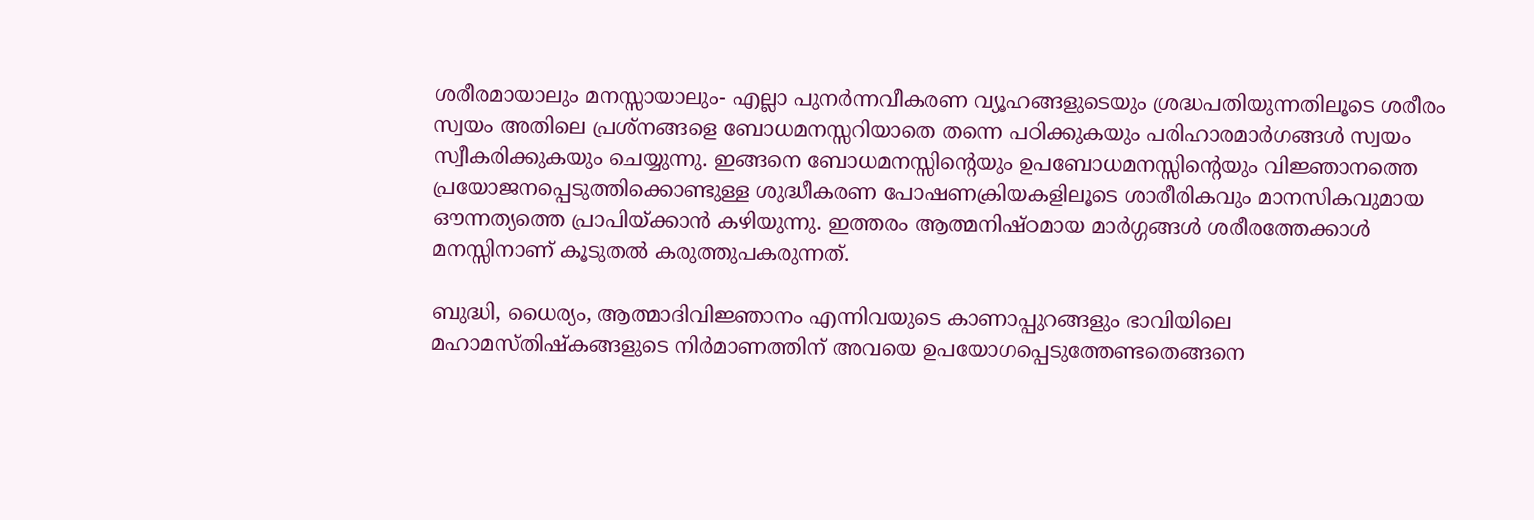ശരീരമായാലും മനസ്സായാലും- എല്ലാ പുനര്‍ന്നവീകരണ വ്യൂഹങ്ങളുടെയും ശ്രദ്ധപതിയുന്നതിലൂടെ ശരീരം സ്വയം അതിലെ പ്രശ്‌നങ്ങളെ ബോധമനസ്സറിയാതെ തന്നെ പഠിക്കുകയും പരിഹാരമാര്‍ഗങ്ങള്‍ സ്വയം സ്വീകരിക്കുകയും ചെയ്യുന്നു. ഇങ്ങനെ ബോധമനസ്സിന്റെയും ഉപബോധമനസ്സിന്റെയും വിജ്ഞാനത്തെ പ്രയോജനപ്പെടുത്തിക്കൊണ്ടുള്ള ശുദ്ധീകരണ പോഷണക്രിയകളിലൂടെ ശാരീരികവും മാനസികവുമായ ഔന്നത്യത്തെ പ്രാപിയ്‌ക്കാന്‍ കഴിയുന്നു. ഇത്തരം ആത്മനിഷ്ഠമായ മാര്‍ഗ്ഗങ്ങള്‍ ശരീരത്തേക്കാള്‍ മനസ്സിനാണ് കൂടുതല്‍ കരുത്തുപകരുന്നത്.

ബുദ്ധി, ധൈര്യം, ആത്മാദിവിജ്ഞാനം എന്നിവയുടെ കാണാപ്പുറങ്ങളും ഭാവിയിലെ മഹാമസ്തിഷ്‌കങ്ങളുടെ നിര്‍മാണത്തിന് അവയെ ഉപയോഗപ്പെടുത്തേണ്ടതെങ്ങനെ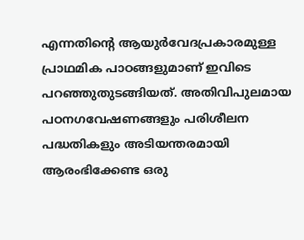എന്നതിന്റെ ആയുര്‍വേദപ്രകാരമുള്ള പ്രാഥമിക പാഠങ്ങളുമാണ് ഇവിടെ പറഞ്ഞുതുടങ്ങിയത്. അതിവിപുലമായ പഠനഗവേഷണങ്ങളും പരിശീലന പദ്ധതികളും അടിയന്തരമായി ആരംഭിക്കേണ്ട ഒരു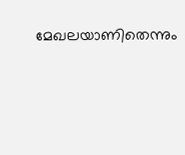മേഖലയാണിതെന്നും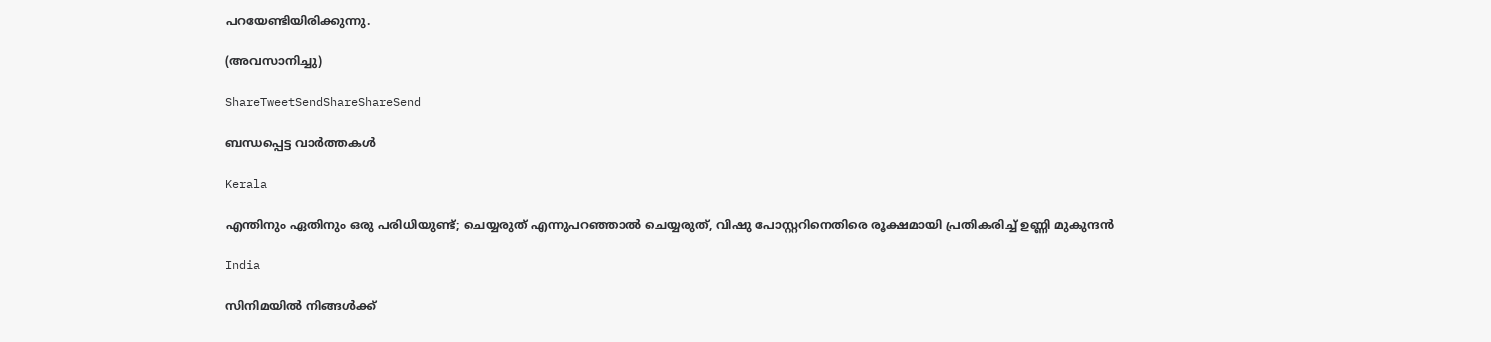പറയേണ്ടിയിരിക്കുന്നു.

(അവസാനിച്ചു)

ShareTweetSendShareShareSend

ബന്ധപ്പെട്ട വാര്‍ത്തകള്‍

Kerala

എന്തിനും ഏതിനും ഒരു പരിധിയുണ്ട്; ചെയ്യരുത് എന്നുപറഞ്ഞാൽ ചെയ്യരുത്, വിഷു പോസ്റ്ററിനെതിരെ രൂക്ഷമായി പ്രതികരിച്ച് ഉണ്ണി മുകുന്ദൻ

India

സിനിമയിൽ നിങ്ങൾക്ക്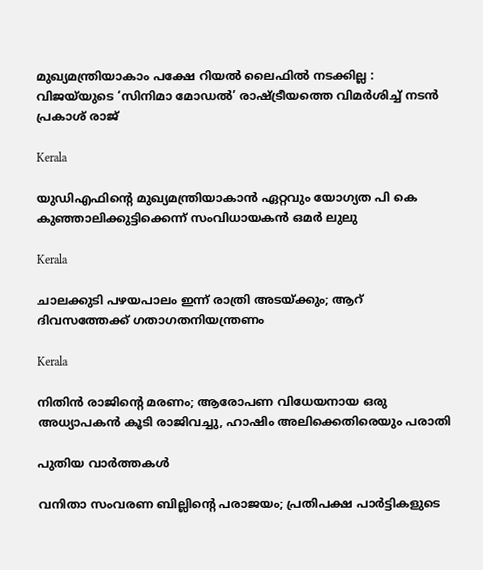മുഖ്യമന്ത്രിയാകാം പക്ഷേ റിയൽ ലൈഫിൽ നടക്കില്ല : വിജയ്‌യുടെ ‘സിനിമാ മോഡൽ’ രാഷ്‌ട്രീയത്തെ വിമർശിച്ച് നടൻ പ്രകാശ് രാജ്

Kerala

യുഡിഎഫിന്റെ മുഖ്യമന്ത്രിയാകാൻ ഏറ്റവും യോഗ്യത പി കെ കുഞ്ഞാലിക്കുട്ടിക്കെന്ന് സംവിധായകൻ ഒമർ ലുലു

Kerala

ചാലക്കുടി പഴയപാലം ഇന്ന് രാത്രി അടയ്‌ക്കും; ആറ് ദിവസത്തേക്ക് ഗതാഗതനിയന്ത്രണം

Kerala

നിതിൻ രാജിന്റെ മരണം; ആരോപണ വിധേയനായ ഒരു അധ്യാപകൻ കൂടി രാജിവച്ചു, ഹാഷിം അലിക്കെതിരെയും പരാതി

പുതിയ വാര്‍ത്തകള്‍

വനിതാ സംവരണ ബില്ലിന്റെ പരാജയം; പ്രതിപക്ഷ പാർട്ടികളുടെ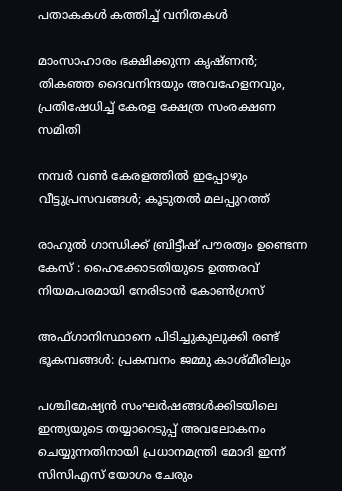പതാകകൾ കത്തിച്ച് വനിതകൾ

മാംസാഹാരം ഭക്ഷിക്കുന്ന കൃഷ്ണൻ; തികഞ്ഞ ദൈവനിന്ദയും അവഹേളനവും, പ്രതിഷേധിച്ച് കേരള ക്ഷേത്ര സംരക്ഷണ സമിതി

നമ്പര്‍ വണ്‍ കേരളത്തില്‍ ഇപ്പോഴും വീട്ടുപ്രസവങ്ങള്‍; കൂടുതല്‍ മലപ്പുറത്ത്

രാഹുൽ ഗാന്ധിക്ക് ബ്രിട്ടീഷ് പൗരത്വം ഉണ്ടെന്ന കേസ് : ഹൈക്കോടതിയുടെ ഉത്തരവ് നിയമപരമായി നേരിടാൻ കോൺഗ്രസ്‌

അഫ്‌ഗാനിസ്ഥാനെ പിടിച്ചുകുലുക്കി രണ്ട് ഭൂകമ്പങ്ങൾ: പ്രകമ്പനം ജമ്മു കാശ്മീരിലും

പശ്ചിമേഷ്യൻ സംഘർഷങ്ങൾക്കിടയിലെ ഇന്ത്യയുടെ തയ്യാറെടുപ്പ് അവലോകനം ചെയ്യുന്നതിനായി പ്രധാനമന്ത്രി മോദി ഇന്ന് സിസിഎസ് യോഗം ചേരും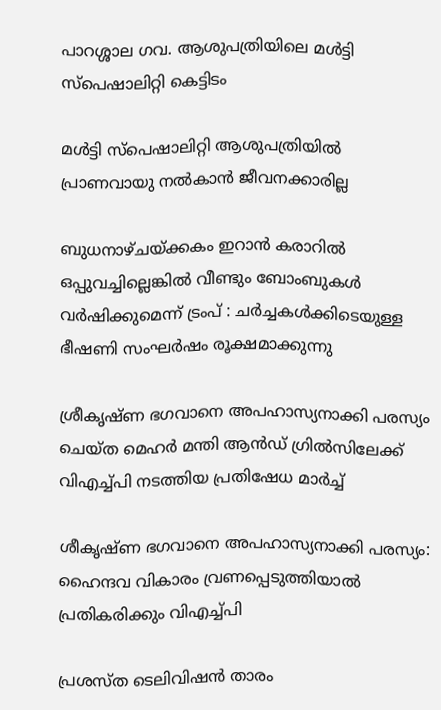പാറശ്ശാല ഗവ. ആശുപത്രിയിലെ മള്‍ട്ടി സ്‌പെഷാലിറ്റി കെട്ടിടം

മള്‍ട്ടി സ്‌പെഷാലിറ്റി ആശുപത്രിയില്‍ പ്രാണവായു നല്‍കാന്‍ ജീവനക്കാരില്ല

ബുധനാഴ്ചയ്‌ക്കകം ഇറാൻ കരാറിൽ ഒപ്പുവച്ചില്ലെങ്കിൽ വീണ്ടും ബോംബുകൾ വർഷിക്കുമെന്ന് ട്രംപ് : ചർച്ചകൾക്കിടെയുള്ള ഭീഷണി സംഘർഷം രൂക്ഷമാക്കുന്നു

ശ്രീകൃഷ്ണ ഭഗവാനെ അപഹാസ്യനാക്കി പരസ്യം ചെയ്ത മെഹര്‍ മന്തി ആന്‍ഡ് ഗ്രില്‍സിലേക്ക് വിഎച്ച്പി നടത്തിയ പ്രതിഷേധ മാര്‍ച്ച്‌

ശീകൃഷ്ണ ഭഗവാനെ അപഹാസ്യനാക്കി പരസ്യം: ഹൈന്ദവ വികാരം വ്രണപ്പെടുത്തിയാല്‍ പ്രതികരിക്കും വിഎച്ച്പി

പ്രശസ്ത ടെലിവിഷന്‍ താരം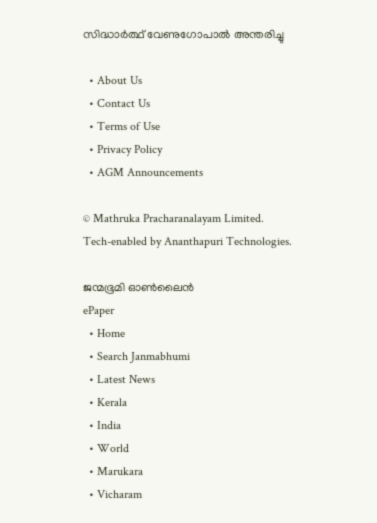സിദ്ധാര്‍ത്ഥ് വേണുഗോപാല്‍ അന്തരിച്ചു

  • About Us
  • Contact Us
  • Terms of Use
  • Privacy Policy
  • AGM Announcements

© Mathruka Pracharanalayam Limited.
Tech-enabled by Ananthapuri Technologies.

ജന്മഭൂമി ഓണ്‍ലൈന്‍
ePaper
  • Home
  • Search Janmabhumi
  • Latest News
  • Kerala
  • India
  • World
  • Marukara
  • Vicharam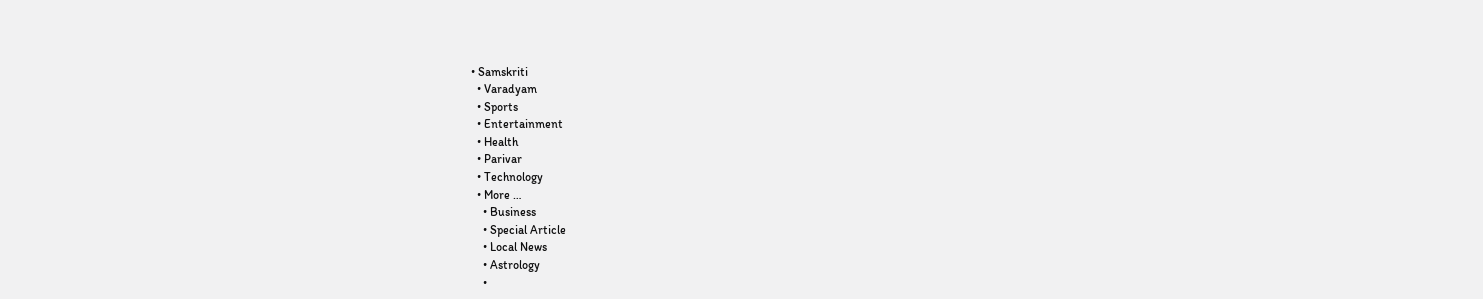• Samskriti
  • Varadyam
  • Sports
  • Entertainment
  • Health
  • Parivar
  • Technology
  • More …
    • Business
    • Special Article
    • Local News
    • Astrology
    •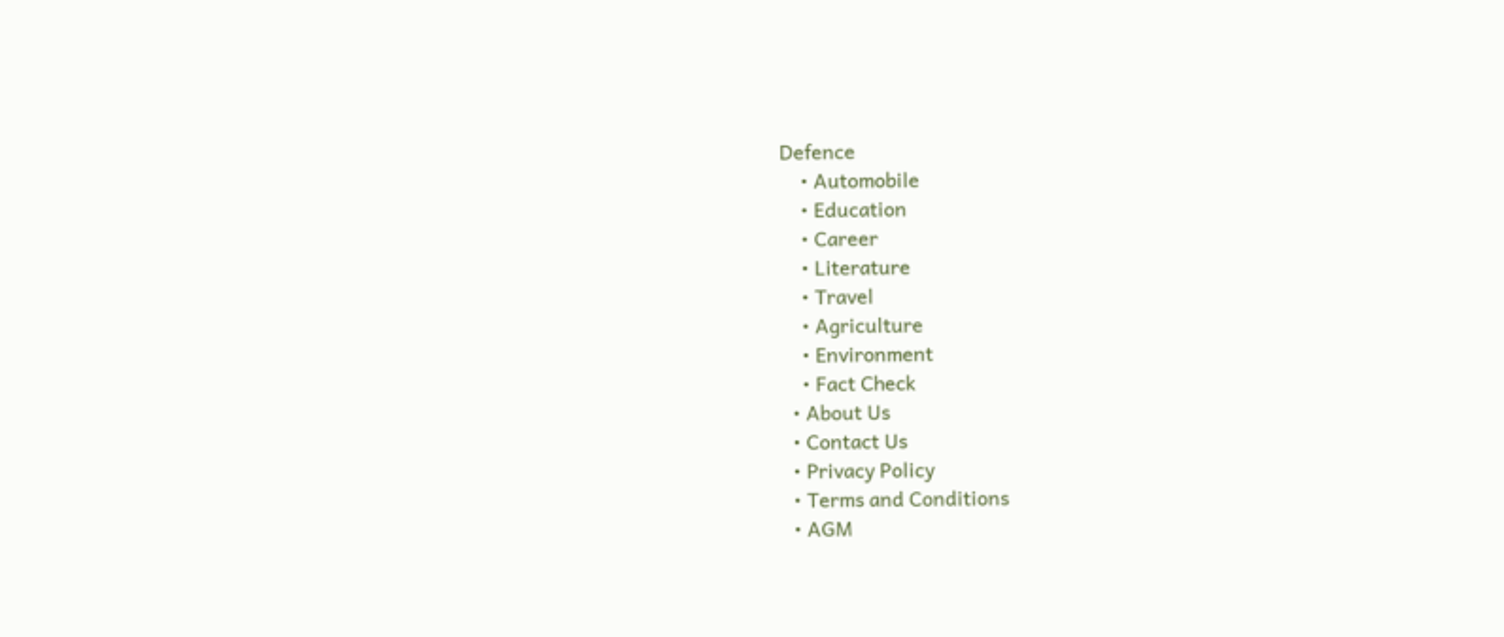Defence
    • Automobile
    • Education
    • Career
    • Literature
    • Travel
    • Agriculture
    • Environment
    • Fact Check
  • About Us
  • Contact Us
  • Privacy Policy
  • Terms and Conditions
  • AGM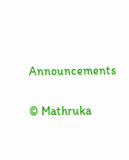Announcements

© Mathruka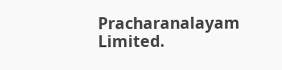Pracharanalayam Limited.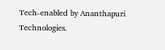Tech-enabled by Ananthapuri Technologies.